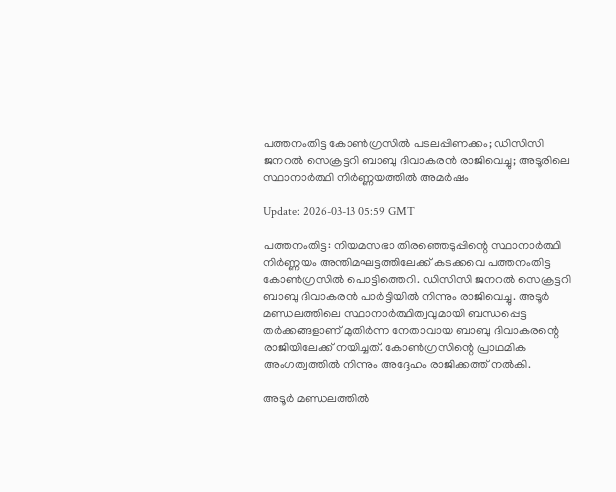പത്തനംതിട്ട കോണ്‍ഗ്രസില്‍ പടലപ്പിണക്കം; ഡിസിസി ജനറല്‍ സെക്രട്ടറി ബാബു ദിവാകരന്‍ രാജിവെച്ചു; അടൂരിലെ സ്ഥാനാര്‍ത്ഥി നിര്‍ണ്ണയത്തില്‍ അമര്‍ഷം

Update: 2026-03-13 05:59 GMT

പത്തനംതിട്ട: നിയമസഭാ തിരഞ്ഞെടുപ്പിന്റെ സ്ഥാനാര്‍ത്ഥി നിര്‍ണ്ണയം അന്തിമഘട്ടത്തിലേക്ക് കടക്കവെ പത്തനംതിട്ട കോണ്‍ഗ്രസില്‍ പൊട്ടിത്തെറി. ഡിസിസി ജനറല്‍ സെക്രട്ടറി ബാബു ദിവാകരന്‍ പാര്‍ട്ടിയില്‍ നിന്നും രാജിവെച്ചു. അടൂര്‍ മണ്ഡലത്തിലെ സ്ഥാനാര്‍ത്ഥിത്വവുമായി ബന്ധപ്പെട്ട തര്‍ക്കങ്ങളാണ് മുതിര്‍ന്ന നേതാവായ ബാബു ദിവാകരന്റെ രാജിയിലേക്ക് നയിച്ചത്. കോണ്‍ഗ്രസിന്റെ പ്രാഥമിക അംഗത്വത്തില്‍ നിന്നും അദ്ദേഹം രാജിക്കത്ത് നല്‍കി.

അടൂര്‍ മണ്ഡലത്തില്‍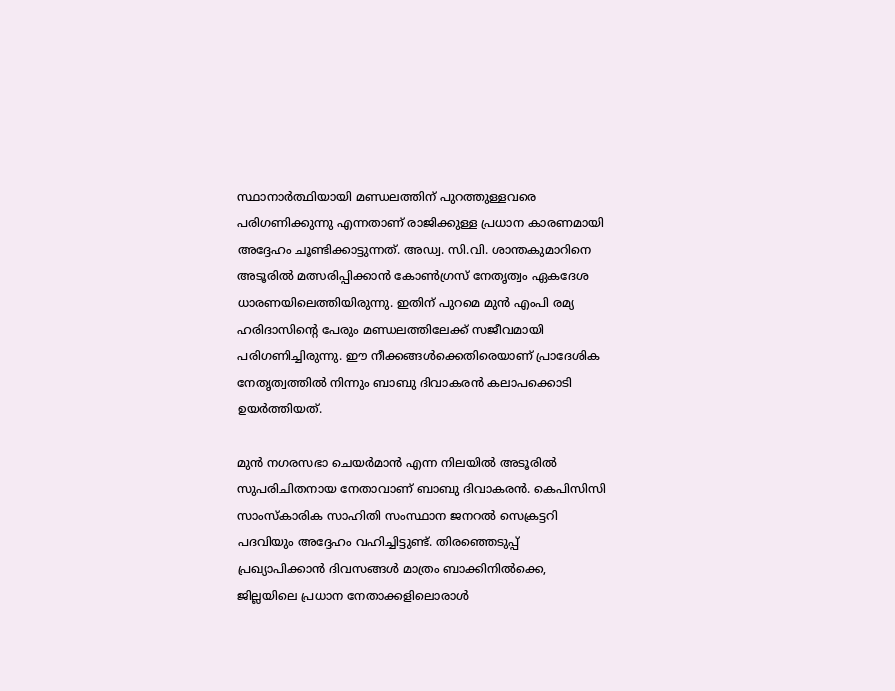സ്ഥാനാര്‍ത്ഥിയായി മണ്ഡലത്തിന് പുറത്തുള്ളവരെ പരിഗണിക്കുന്നു എന്നതാണ് രാജിക്കുള്ള പ്രധാന കാരണമായി അദ്ദേഹം ചൂണ്ടിക്കാട്ടുന്നത്. അഡ്വ. സി.വി. ശാന്തകുമാറിനെ അടൂരില്‍ മത്സരിപ്പിക്കാന്‍ കോണ്‍ഗ്രസ് നേതൃത്വം ഏകദേശ ധാരണയിലെത്തിയിരുന്നു. ഇതിന് പുറമെ മുന്‍ എംപി രമ്യ ഹരിദാസിന്റെ പേരും മണ്ഡലത്തിലേക്ക് സജീവമായി പരിഗണിച്ചിരുന്നു. ഈ നീക്കങ്ങള്‍ക്കെതിരെയാണ് പ്രാദേശിക നേതൃത്വത്തില്‍ നിന്നും ബാബു ദിവാകരന്‍ കലാപക്കൊടി ഉയര്‍ത്തിയത്.

മുന്‍ നഗരസഭാ ചെയര്‍മാന്‍ എന്ന നിലയില്‍ അടൂരില്‍ സുപരിചിതനായ നേതാവാണ് ബാബു ദിവാകരന്‍. കെപിസിസി സാംസ്‌കാരിക സാഹിതി സംസ്ഥാന ജനറല്‍ സെക്രട്ടറി പദവിയും അദ്ദേഹം വഹിച്ചിട്ടുണ്ട്. തിരഞ്ഞെടുപ്പ് പ്രഖ്യാപിക്കാന്‍ ദിവസങ്ങള്‍ മാത്രം ബാക്കിനില്‍ക്കെ, ജില്ലയിലെ പ്രധാന നേതാക്കളിലൊരാള്‍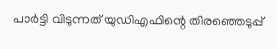പാര്‍ട്ടി വിടുന്നത് യുഡിഎഫിന്റെ തിരഞ്ഞെടുപ്പ്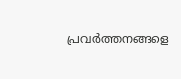പ്രവര്‍ത്തനങ്ങളെ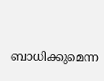ബാധിക്കുമെന്ന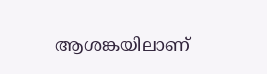ആശങ്കയിലാണ്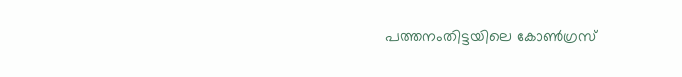പത്തനംതിട്ടയിലെ കോണ്‍ഗ്രസ്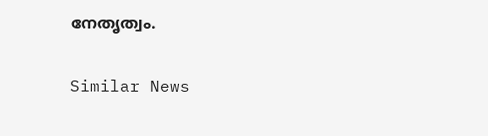നേതൃത്വം.

Similar News